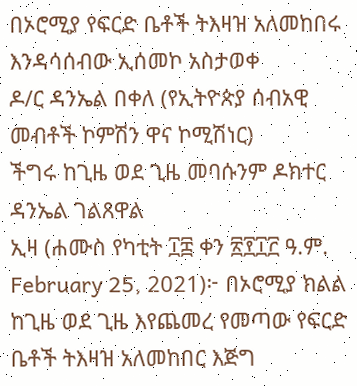በኦሮሚያ የፍርድ ቤቶች ትእዛዝ አለመከበሩ እንዳሳሰብው ኢሰመኮ አስታወቀ
ዶ/ር ዳንኤል በቀለ (የኢትዮጵያ ሰብአዊ መብቶች ኮምሽን ዋና ኮሚሽነር)
ችግሩ ከጊዜ ወደ ጊዜ መባሱንም ዶክተር ዳንኤል ገልጸዋል
ኢዛ (ሐሙስ የካቲት ፲፰ ቀን ፳፻፲፫ ዓ.ም. February 25, 2021)፦ በኦሮሚያ ክልል ከጊዜ ወደ ጊዜ እየጨመረ የመጣው የፍርድ ቤቶች ትእዛዝ አለመከበር እጅግ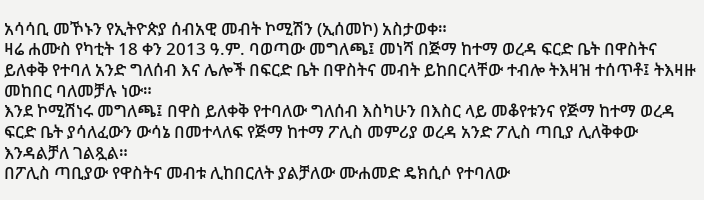አሳሳቢ መኾኑን የኢትዮጵያ ሰብአዊ መብት ኮሚሽን (ኢሰመኮ) አስታወቀ።
ዛሬ ሐሙስ የካቲት 18 ቀን 2013 ዓ.ም. ባወጣው መግለጫ፤ መነሻ በጅማ ከተማ ወረዳ ፍርድ ቤት በዋስትና ይለቀቅ የተባለ አንድ ግለሰብ እና ሌሎች በፍርድ ቤት በዋስትና መብት ይከበርላቸው ተብሎ ትእዛዝ ተሰጥቶ፤ ትእዛዙ መከበር ባለመቻሉ ነው።
እንደ ኮሚሽነሩ መግለጫ፤ በዋስ ይለቀቅ የተባለው ግለሰብ እስካሁን በእስር ላይ መቆየቱንና የጅማ ከተማ ወረዳ ፍርድ ቤት ያሳለፈውን ውሳኔ በመተላለፍ የጅማ ከተማ ፖሊስ መምሪያ ወረዳ አንድ ፖሊስ ጣቢያ ሊለቅቀው እንዳልቻለ ገልጿል።
በፖሊስ ጣቢያው የዋስትና መብቱ ሊከበርለት ያልቻለው ሙሐመድ ዴክሲሶ የተባለው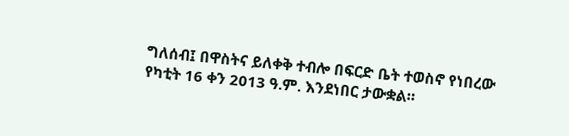ግለሰብ፤ በዋስትና ይለቀቅ ተብሎ በፍርድ ቤት ተወስኖ የነበረው የካቲት 16 ቀን 2013 ዓ.ም. እንደነበር ታውቋል።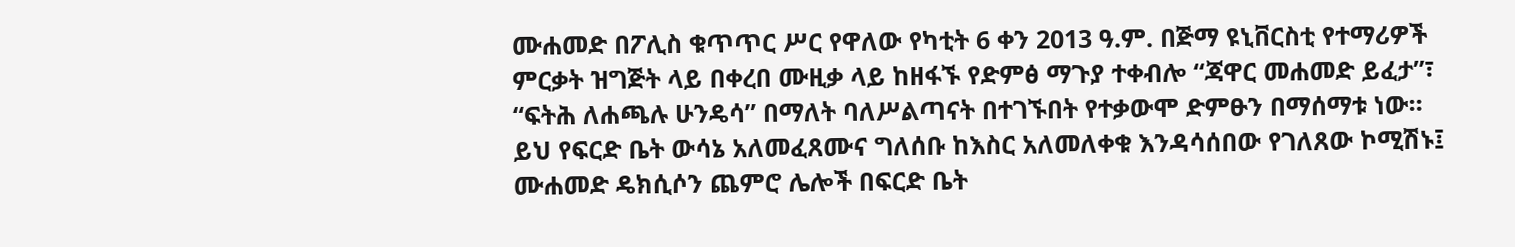ሙሐመድ በፖሊስ ቁጥጥር ሥር የዋለው የካቲት 6 ቀን 2013 ዓ.ም. በጅማ ዩኒቨርስቲ የተማሪዎች ምርቃት ዝግጅት ላይ በቀረበ ሙዚቃ ላይ ከዘፋኙ የድምፅ ማጉያ ተቀብሎ “ጃዋር መሐመድ ይፈታ”፣ “ፍትሕ ለሐጫሉ ሁንዴሳ” በማለት ባለሥልጣናት በተገኙበት የተቃውሞ ድምፁን በማሰማቱ ነው።
ይህ የፍርድ ቤት ውሳኔ አለመፈጸሙና ግለሰቡ ከእስር አለመለቀቁ እንዳሳሰበው የገለጸው ኮሚሽኑ፤ ሙሐመድ ዴክሲሶን ጨምሮ ሌሎች በፍርድ ቤት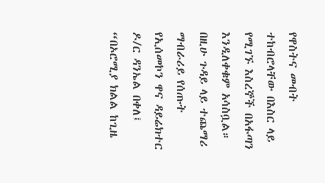የዋስትና መብት ተከብሮላቸው በእስር ላይ የሚገኙ እስረኞች በአፋጣን እንዲለቀቁም አሳስቧል።
በዚሁ ጉዳይ ላይ ተጨማሪ ማብራሪይ የሰጡት የኢሰመኮን ዋና ዳይሬክተር ዶ/ር ዳንኤል በቀለ፤ “በኦሮሚያ ክልል ከጊዜ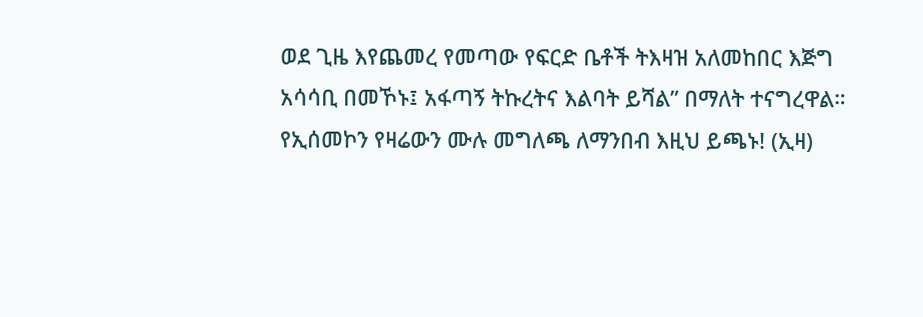ወደ ጊዜ እየጨመረ የመጣው የፍርድ ቤቶች ትእዛዝ አለመከበር እጅግ አሳሳቢ በመኾኑ፤ አፋጣኝ ትኩረትና እልባት ይሻል” በማለት ተናግረዋል። የኢሰመኮን የዛሬውን ሙሉ መግለጫ ለማንበብ እዚህ ይጫኑ! (ኢዛ)